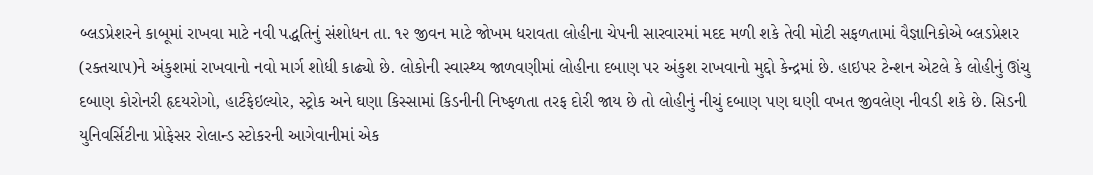બ્લડપ્રેશરને કાબૂમાં રાખવા માટે નવી પદ્ધતિનું સંશોધન તા. ૧૨ જીવન માટે જોખમ ધરાવતા લોહીના ચેપની સારવારમાં મદદ મળી શકે તેવી મોટી સફળતામાં વૈજ્ઞાનિકોએ બ્લડપ્રેશર (રક્તચાપ)ને અંકુશમાં રાખવાનો નવો માર્ગ શોધી કાઢ્યો છે. લોકોની સ્વાસ્થ્ય જાળવણીમાં લોહીના દબાણ પર અંકુશ રાખવાનો મુદ્દો કેન્દ્રમાં છે. હાઇપર ટેન્શન એટલે કે લોહીનું ઊંચુ દબાણ કોરોનરી હૃદયરોગો, હાર્ટફેઇલ્યોર, સ્ટ્રોક અને ઘણા કિસ્સામાં કિડનીની નિષ્ફળતા તરફ દોરી જાય છે તો લોહીનું નીચું દબાણ પણ ઘણી વખત જીવલેણ નીવડી શકે છે. સિડની યુનિવર્સિટીના પ્રોફેસર રોલાન્ડ સ્ટોકરની આગેવાનીમાં એક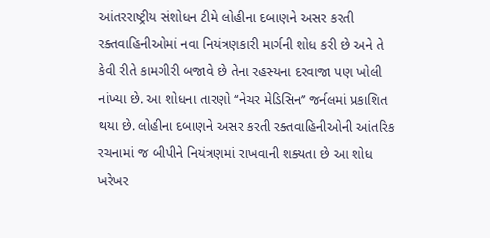આંતરરાષ્ટ્રીય સંશોધન ટીમે લોહીના દબાણને અસર કરતી રક્તવાહિનીઓમાં નવા નિયંત્રણકારી માર્ગની શોધ કરી છે અને તે કેવી રીતે કામગીરી બજાવે છે તેના રહસ્યના દરવાજા પણ ખોલી નાંખ્યા છે. આ શોધના તારણો ‘‘નેચર મેડિસિન’’ જર્નલમાં પ્રકાશિત થયા છે. લોહીના દબાણને અસર કરતી રક્તવાહિનીઓની આંતરિક રચનામાં જ બીપીને નિયંત્રણમાં રાખવાની શક્યતા છે આ શોધ ખરેખર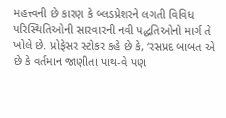મહત્ત્વની છે કારણ કે બ્લડપ્રેશરને લગતી વિવિધ પરિસ્થિતિઓની સારવારની નવી પદ્ધતિઓનો માર્ગ તે ખોલે છે. પ્રોફેસર સ્ટોકર કહે છે કે, ‘રસપ્રદ બાબત એ છે કે વર્તમાન જાણીતા પાથ-વે પણ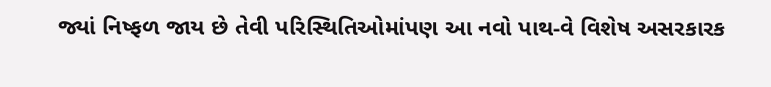જ્યાં નિષ્ફળ જાય છે તેવી પરિસ્થિતિઓમાંપણ આ નવો પાથ-વે વિશેષ અસરકારક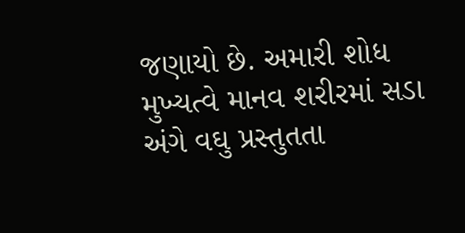જણાયો છે. અમારી શોધ મુખ્યત્વે માનવ શરીરમાં સડા અંગે વઘુ પ્રસ્તુતતા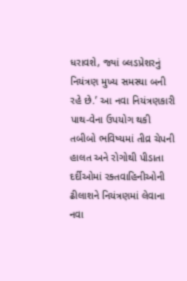ધરાવશે, જ્યાં બ્લડપ્રેશરનું નિયંત્રણ મુખ્ય સમસ્યા બની રહે છે.’ આ નવા નિયંત્રણકારી પાથ-વેના ઉપયોગ થકી તબીબો ભવિષ્યમાં તીવ્ર ચેપની હાલત અને રોગોથી પીડાતા દર્દીઓમાં રક્તવાહિનીઓની ઢીલાશને નિયંત્રણમાં લેવાના નવા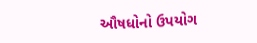ઔષધોનો ઉપયોગ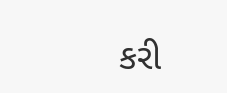કરી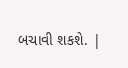બચાવી શકશે. |